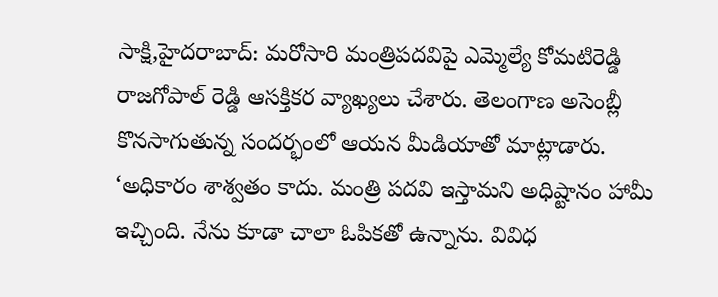సాక్షి,హైదరాబాద్: మరోసారి మంత్రిపదవిపై ఎమ్మెల్యే కోమటిరెడ్డి రాజగోపాల్ రెడ్డి ఆసక్తికర వ్యాఖ్యలు చేశారు. తెలంగాణ అసెంబ్లీ కొనసాగుతున్న సందర్భంలో ఆయన మీడియాతో మాట్లాడారు.
‘అధికారం శాశ్వతం కాదు. మంత్రి పదవి ఇస్తామని అధిష్టానం హామీ ఇచ్చింది. నేను కూడా చాలా ఓపికతో ఉన్నాను. వివిధ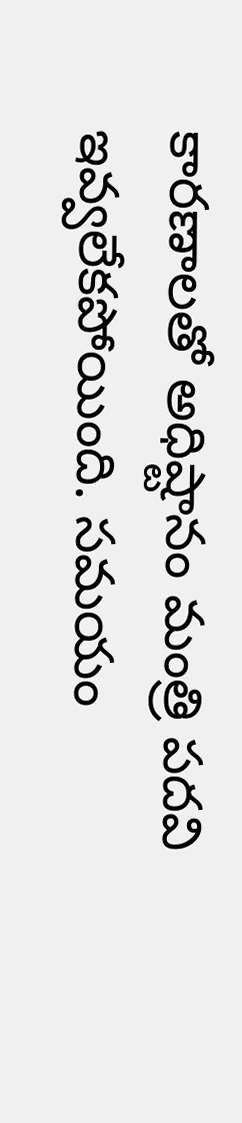కారణాలతో అధిష్టానం మంత్రి పదవి ఇవ్వలేకపోయింది. సమయం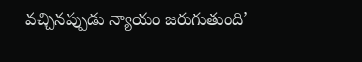వచ్చినప్పుడు న్యాయం జరుగుతుంది’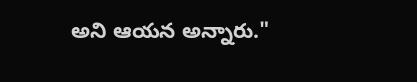అని ఆయన అన్నారు."